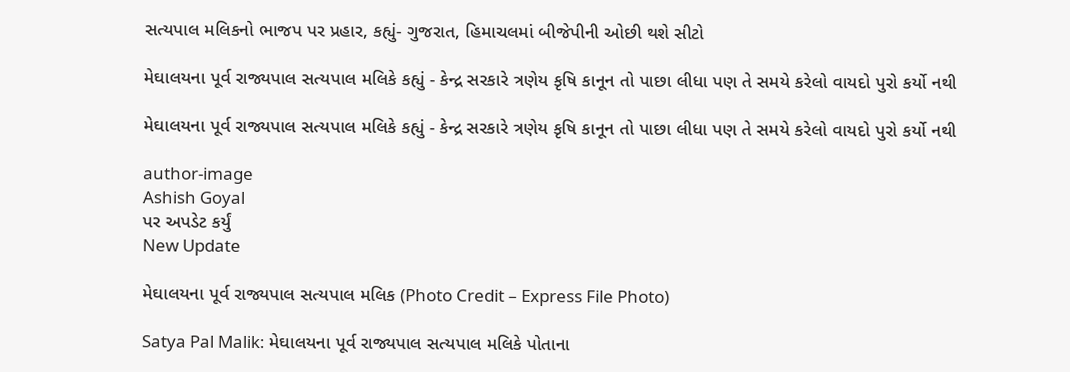સત્યપાલ મલિકનો ભાજપ પર પ્રહાર, કહ્યું- ગુજરાત, હિમાચલમાં બીજેપીની ઓછી થશે સીટો

મેઘાલયના પૂર્વ રાજ્યપાલ સત્યપાલ મલિકે કહ્યું - કેન્દ્ર સરકારે ત્રણેય કૃષિ કાનૂન તો પાછા લીધા પણ તે સમયે કરેલો વાયદો પુરો કર્યો નથી

મેઘાલયના પૂર્વ રાજ્યપાલ સત્યપાલ મલિકે કહ્યું - કેન્દ્ર સરકારે ત્રણેય કૃષિ કાનૂન તો પાછા લીધા પણ તે સમયે કરેલો વાયદો પુરો કર્યો નથી

author-image
Ashish Goyal
પર અપડેટ કર્યું
New Update

મેઘાલયના પૂર્વ રાજ્યપાલ સત્યપાલ મલિક (Photo Credit – Express File Photo)

Satya Pal Malik: મેઘાલયના પૂર્વ રાજ્યપાલ સત્યપાલ મલિકે પોતાના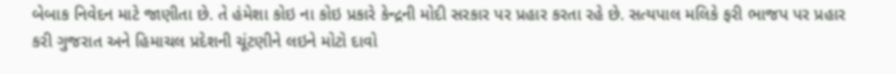બેબાક નિવેદન માટે જાણીતા છે. તે હંમેશા કોઇ ના કોઇ પ્રકારે કેન્દ્રની મોદી સરકાર પર પ્રહાર કરતા રહે છે. સત્યપાલ મલિકે ફરી ભાજપ પર પ્રહાર કરી ગુજરાત અને હિમાચલ પ્રદેશની ચૂંટણીને લઇને મોટો દાવો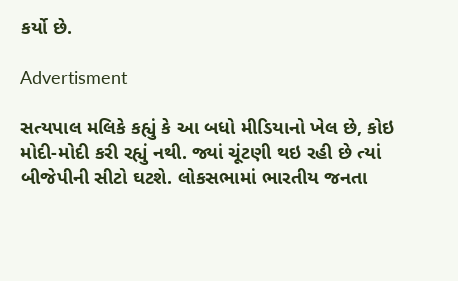કર્યો છે.

Advertisment

સત્યપાલ મલિકે કહ્યું કે આ બધો મીડિયાનો ખેલ છે, કોઇ મોદી-મોદી કરી રહ્યું નથી. જ્યાં ચૂંટણી થઇ રહી છે ત્યાં બીજેપીની સીટો ઘટશે. લોકસભામાં ભારતીય જનતા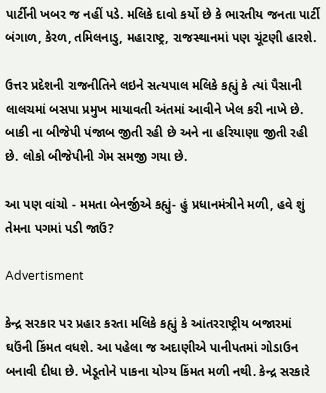પાર્ટીની ખબર જ નહીં પડે. મલિકે દાવો કર્યો છે કે ભારતીય જનતા પાર્ટી બંગાળ, કેરળ, તમિલનાડુ, મહારાષ્ટ્ર, રાજસ્થાનમાં પણ ચૂંટણી હારશે.

ઉત્તર પ્રદેશની રાજનીતિને લઇને સત્યપાલ મલિકે કહ્યું કે ત્યાં પૈસાની લાલચમાં બસપા પ્રમુખ માયાવતી અંતમાં આવીને ખેલ કરી નાખે છે. બાકી ના બીજેપી પંજાબ જીતી રહી છે અને ના હરિયાણા જીતી રહી છે. લોકો બીજેપીની ગેમ સમજી ગયા છે.

આ પણ વાંચો - મમતા બેનર્જીએ કહ્યું- હું પ્રધાનમંત્રીને મળી, હવે શું તેમના પગમાં પડી જાઉં?

Advertisment

કેન્દ્ર સરકાર પર પ્રહાર કરતા મલિકે કહ્યું કે આંતરરાષ્ટ્રીય બજારમાં ઘઉંની કિંમત વધશે. આ પહેલા જ અદાણીએ પાનીપતમાં ગોડાઉન બનાવી દીધા છે. ખેડૂતોને પાકના યોગ્ય કિંમત મળી નથી. કેન્દ્ર સરકારે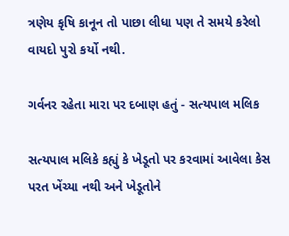ત્રણેય કૃષિ કાનૂન તો પાછા લીધા પણ તે સમયે કરેલો વાયદો પુરો કર્યો નથી.

ગર્વનર રહેતા મારા પર દબાણ હતું - સત્યપાલ મલિક

સત્યપાલ મલિકે કહ્યું કે ખેડૂતો પર કરવામાં આવેલા કેસ પરત ખેંચ્યા નથી અને ખેડૂતોને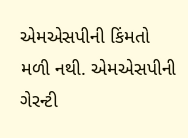એમએસપીની કિંમતો મળી નથી. એમએસપીની ગેરન્ટી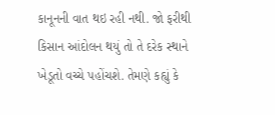કાનૂનની વાત થઇ રહી નથી. જો ફરીથી કિસાન આંદોલન થયું તો તે દરેક સ્થાને ખેડૂતો વચ્ચે પહોંચશે. તેમણે કહ્યું કે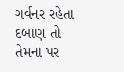ગર્વનર રહેતા દબાણ તો તેમના પર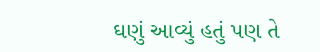ઘણું આવ્યું હતું પણ તે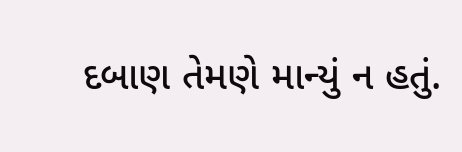દબાણ તેમણે માન્યું ન હતું.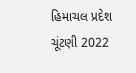હિમાચલ પ્રદેશ ચૂંટણી 2022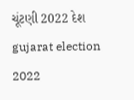ચૂંટણી 2022 દેશ gujarat election 2022